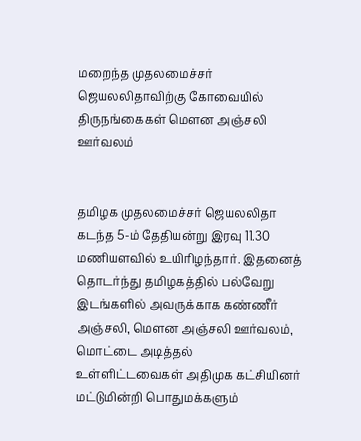மறைந்த முதலமைச்சர் ஜெயலலிதாவிற்கு கோவையில் திருநங்கைகள் மெளன அஞ்சலி ஊர்வலம்


தமிழக முதலமைச்சர் ஜெயலலிதா கடந்த 5-ம் தேதியன்று இரவு 11.30 மணியளவில் உயிரிழந்தார். இதனைத் தொடர்ந்து தமிழகத்தில் பல்வேறு இடங்களில் அவருக்காக கண்ணீர் அஞ்சலி, மெளன அஞ்சலி ஊர்வலம், மொட்டை அடித்தல் உள்ளிட்டவைகள் அதிமுக கட்சியினர் மட்டுமின்றி பொதுமக்களும்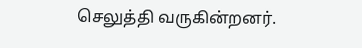செலுத்தி வருகின்றனர்.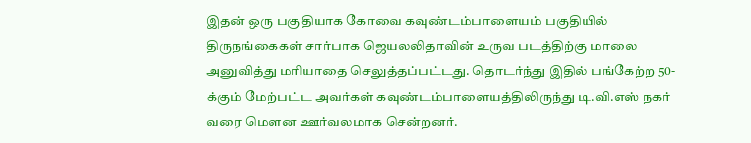இதன் ஒரு பகுதியாக கோவை கவுண்டம்பாளையம் பகுதியில் திருநங்கைகள் சார்பாக ஜெயலலிதாவின் உருவ படத்திற்கு மாலை அனுவித்து மரியாதை செலுத்தப்பட்டது. தொடர்ந்து இதில் பங்கேற்ற 50-க்கும் மேற்பட்ட அவர்கள் கவுண்டம்பாளையத்திலிருந்து டி.வி.எஸ் நகர் வரை மெளன ஊர்வலமாக சென்றனர்.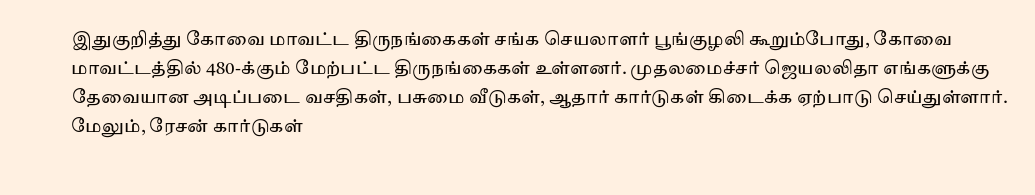இதுகுறித்து கோவை மாவட்ட திருநங்கைகள் சங்க செயலாளர் பூங்குழலி கூறும்போது, கோவை மாவட்டத்தில் 480-க்கும் மேற்பட்ட திருநங்கைகள் உள்ளனர். முதலமைச்சர் ஜெயலலிதா எங்களுக்கு தேவையான அடிப்படை வசதிகள், பசுமை வீடுகள், ஆதார் கார்டுகள் கிடைக்க ஏற்பாடு செய்துள்ளார். மேலும், ரேசன் கார்டுகள்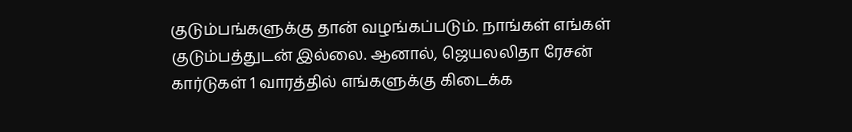குடும்பங்களுக்கு தான் வழங்கப்படும். நாங்கள் எங்கள் குடும்பத்துடன் இல்லை. ஆனால், ஜெயலலிதா ரேசன் கார்டுகள் 1 வாரத்தில் எங்களுக்கு கிடைக்க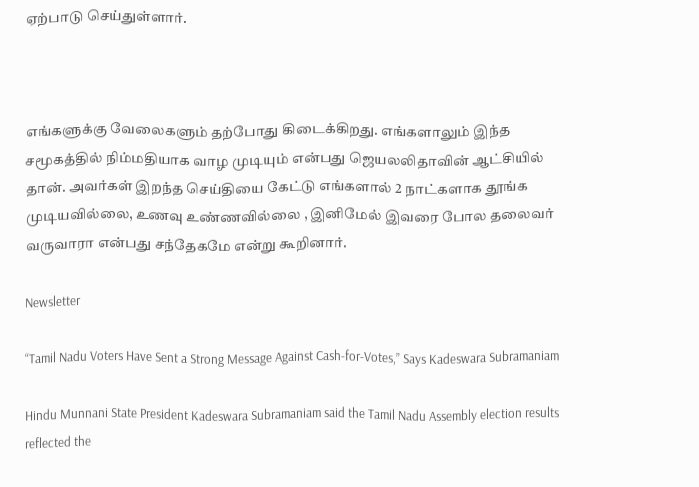ஏற்பாடு செய்துள்ளார்.



எங்களுக்கு வேலைகளும் தற்போது கிடைக்கிறது. எங்களாலும் இந்த சமூகத்தில் நிம்மதியாக வாழ முடியும் என்பது ஜெயலலிதாவின் ஆட்சியில்  தான். அவர்கள் இறந்த செய்தியை கேட்டு எங்களால் 2 நாட்களாக தூங்க முடியவில்லை, உணவு உண்ணவில்லை , இனிமேல் இவரை போல தலைவர் வருவாரா என்பது சந்தேகமே என்று கூறினார்.

Newsletter

“Tamil Nadu Voters Have Sent a Strong Message Against Cash-for-Votes,” Says Kadeswara Subramaniam

Hindu Munnani State President Kadeswara Subramaniam said the Tamil Nadu Assembly election results reflected the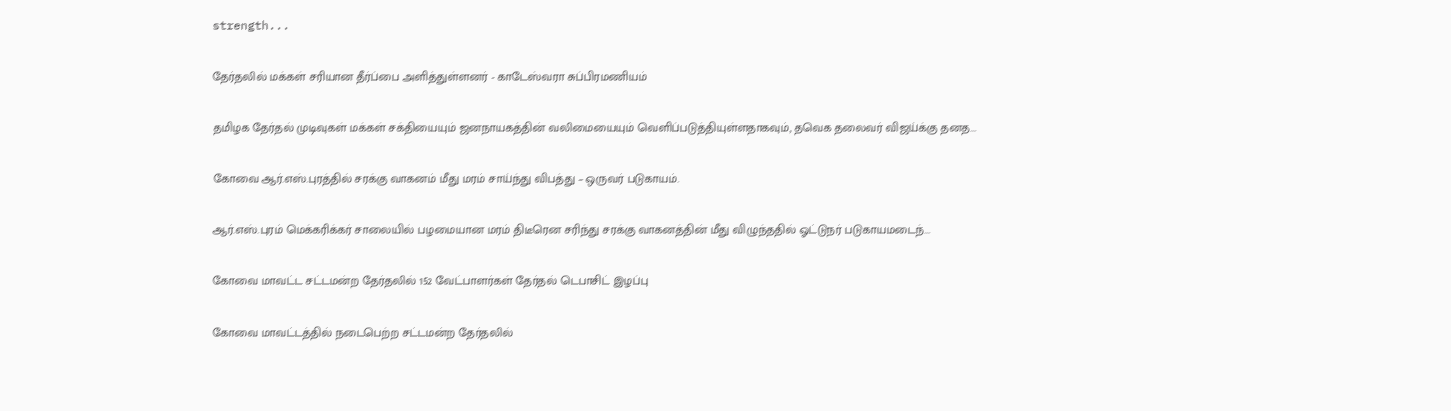strength...

தேர்தலில் மக்கள் சரியான தீர்ப்பை அளித்துள்ளனர் - காடேஸ்வரா சுப்பிரமணியம்

தமிழக தேர்தல் முடிவுகள் மக்கள் சக்தியையும் ஜனநாயகத்தின் வலிமையையும் வெளிப்படுத்தியுள்ளதாகவும், தவெக தலைவர் விஜய்க்கு தனத...

கோவை ஆர்.எஸ்.புரத்தில் சரக்கு வாகனம் மீது மரம் சாய்ந்து விபத்து – ஒருவர் படுகாயம்.

ஆர்.எஸ்.புரம் மெக்கரிக்கர் சாலையில் பழமையான மரம் திடீரென சரிந்து சரக்கு வாகனத்தின் மீது விழுந்ததில் ஓட்டுநர் படுகாயமடைந்...

கோவை மாவட்ட சட்டமன்ற தேர்தலில் 152 வேட்பாளர்கள் தேர்தல் டெபாசிட் இழப்பு

கோவை மாவட்டத்தில் நடைபெற்ற சட்டமன்ற தேர்தலில்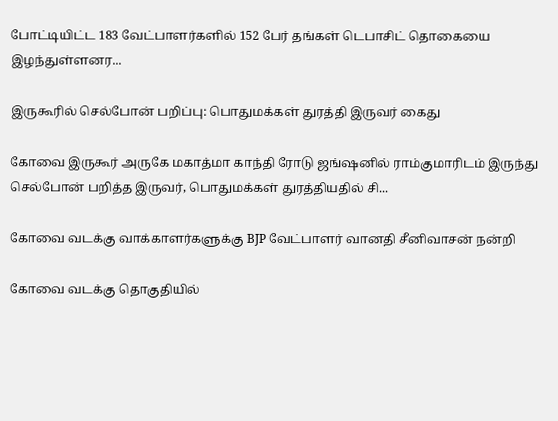போட்டியிட்ட 183 வேட்பாளர்களில் 152 பேர் தங்கள் டெபாசிட் தொகையை இழந்துள்ளனர...

இருகூரில் செல்போன் பறிப்பு: பொதுமக்கள் துரத்தி இருவர் கைது

கோவை இருகூர் அருகே மகாத்மா காந்தி ரோடு ஜங்ஷனில் ராம்குமாரிடம் இருந்து செல்போன் பறித்த இருவர், பொதுமக்கள் துரத்தியதில் சி...

கோவை வடக்கு வாக்காளர்களுக்கு BJP வேட்பாளர் வானதி சீனிவாசன் நன்றி

கோவை வடக்கு தொகுதியில்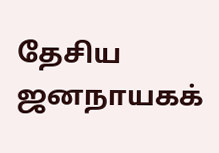தேசிய ஜனநாயகக்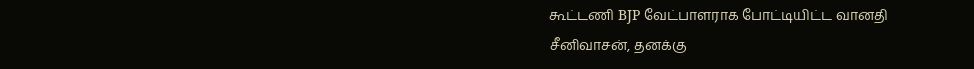கூட்டணி BJP வேட்பாளராக போட்டியிட்ட வானதி சீனிவாசன், தனக்கு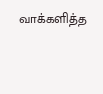வாக்களித்த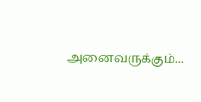அனைவருக்கும்...